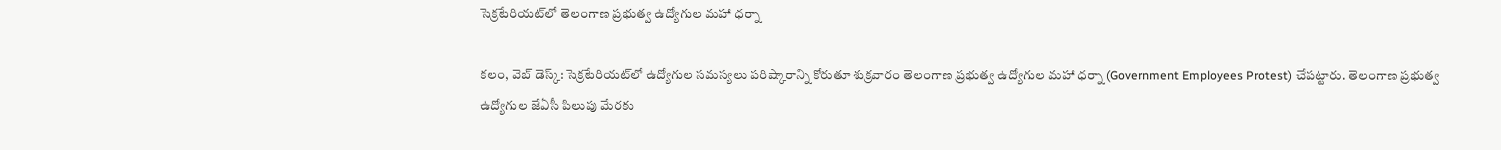సెక్రటేరియట్‌లో తెలంగాణ ప్రభుత్వ ఉద్యోగుల మహా ధర్నా

కలం, వెబ్ డెస్క్: సెక్రటేరియట్‌లో ఉద్యోగుల సమస్యలు పరిష్కారాన్ని కోరుతూ శుక్రవారం తెలంగాణ ప్రభుత్వ ఉద్యోగుల మహా ధర్నా (Government Employees Protest) చేపట్టారు. తెలంగాణ ప్రభుత్వ ఉద్యోగుల జేఏసీ పిలుపు మేరకు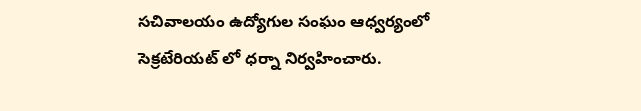సచివాలయం ఉద్యోగుల సంఘం ఆధ్వర్యంలో సెక్రటేరియట్ లో ధర్నా నిర్వహించారు.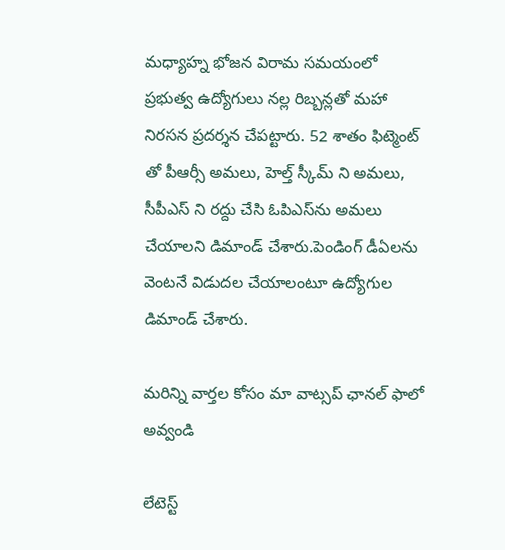మధ్యాహ్న భోజన విరామ సమయంలో ప్రభుత్వ ఉద్యోగులు నల్ల రిబ్బన్లతో మహా నిరసన ప్రదర్శన చేపట్టారు. 52 శాతం ఫిట్మెంట్ తో పీఆర్సీ అమలు, హెల్త్ స్కీమ్ ని అమలు, సీపీఎస్ ని రద్దు చేసి ఓపిఎస్‌ను అమలు చేయాలని డిమాండ్ చేశారు.పెండింగ్ డీఏలను వెంటనే విడుదల చేయాలంటూ ఉద్యోగుల డిమాండ్ చేశారు.

మ‌రిన్ని వార్త‌ల కోసం మా వాట్స‌ప్ ఛాన‌ల్ ఫాలో అవ్వండి

లేటెస్ట్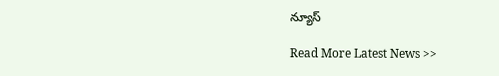న్యూస్‌

Read More Latest News >>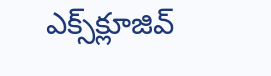ఎక్స్‌క్లూజివ్‌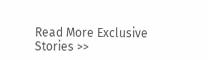Read More Exclusive Stories >>